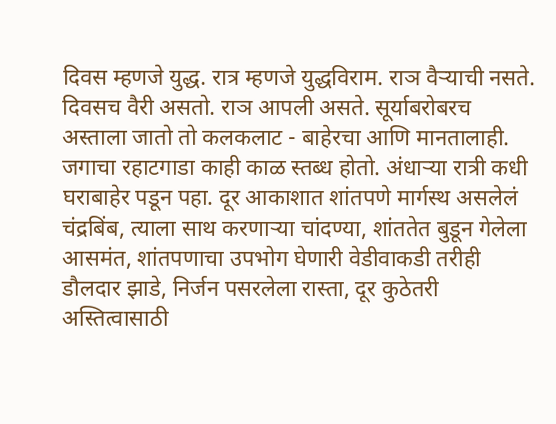दिवस म्हणजे युद्ध. रात्र म्हणजे युद्धविराम. राञ वैऱ्याची नसते. दिवसच वैरी असतो. राञ आपली असते. सूर्याबरोबरच अस्ताला जातो तो कलकलाट - बाहेरचा आणि मानतालाही. जगाचा रहाटगाडा काही काळ स्तब्ध होतो. अंधाऱ्या रात्री कधी घराबाहेर पडून पहा. दूर आकाशात शांतपणे मार्गस्थ असलेलं चंद्रबिंब, त्याला साथ करणाऱ्या चांदण्या, शांततेत बुडून गेलेला आसमंत, शांतपणाचा उपभोग घेणारी वेडीवाकडी तरीही डौलदार झाडे, निर्जन पसरलेला रास्ता, दूर कुठेतरी अस्तित्वासाठी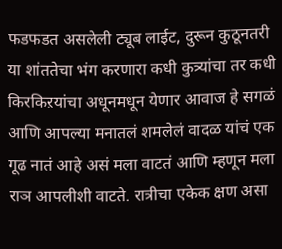फडफडत असलेली ट्यूब लाईट, दुरून कुठूनतरी या शांततेचा भंग करणारा कधी कुत्र्यांचा तर कधी किरकिऱयांचा अधूनमधून येणार आवाज हे सगळं आणि आपल्या मनातलं शमलेलं वादळ यांचं एक गूढ नातं आहे असं मला वाटतं आणि म्हणून मला राञ आपलीशी वाटते. रात्रीचा एकेक क्षण असा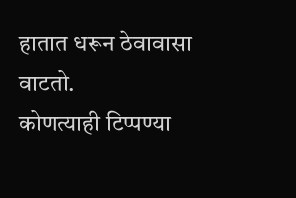हातात धरून ठेवावासा वाटतो.
कोणत्याही टिप्पण्या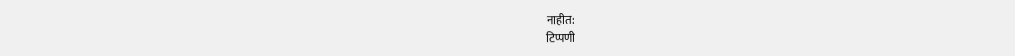नाहीत:
टिप्पणी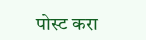पोस्ट करा